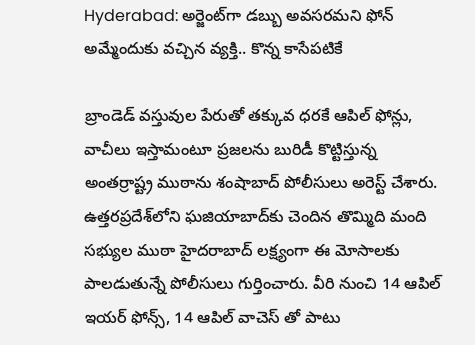Hyderabad: అర్జెంట్‌గా డబ్బు అవసరమని ఫోన్ అమ్మేందుకు వచ్చిన వ్యక్తి.. కొన్న కాసేపటికే

బ్రాండెడ్ వస్తువుల పేరుతో తక్కువ ధరకే ఆపిల్ ఫోన్లు, వాచీలు ఇస్తామంటూ ప్రజలను బురిడీ కొట్టిస్తున్న అంతర్రాష్ట్ర ముఠాను శంషాబాద్ పోలీసులు అరెస్ట్ చేశారు. ఉత్తరప్రదేశ్‌లోని ఘజియాబాద్‌కు చెందిన తొమ్మిది మంది సభ్యుల ముఠా హైదరాబాద్ లక్ష్యంగా ఈ మోసాలకు పాలడుతున్నే పోలీసులు గుర్తించారు. వీరి నుంచి 14 ఆపిల్ ఇయర్ ఫోన్స్, 14 ఆపిల్ వాచెస్ తో పాటు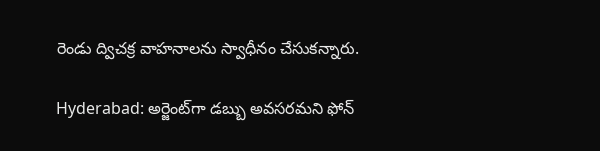రెండు ద్విచక్ర వాహనాలను స్వాధీనం చేసుకన్నారు.

Hyderabad: అర్జెంట్‌గా డబ్బు అవసరమని ఫోన్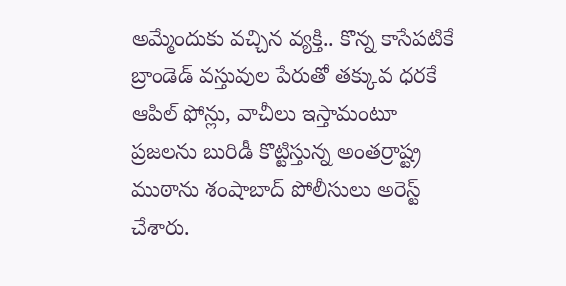అమ్మేందుకు వచ్చిన వ్యక్తి.. కొన్న కాసేపటికే
బ్రాండెడ్ వస్తువుల పేరుతో తక్కువ ధరకే ఆపిల్ ఫోన్లు, వాచీలు ఇస్తామంటూ ప్రజలను బురిడీ కొట్టిస్తున్న అంతర్రాష్ట్ర ముఠాను శంషాబాద్ పోలీసులు అరెస్ట్ చేశారు.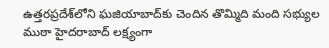ఉత్తరప్రదేశ్‌లోని ఘజియాబాద్‌కు చెందిన తొమ్మిది మంది సభ్యుల ముఠా హైదరాబాద్ లక్ష్యంగా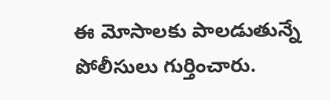ఈ మోసాలకు పాలడుతున్నే పోలీసులు గుర్తించారు.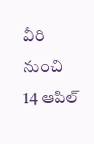వీరి నుంచి 14 ఆపిల్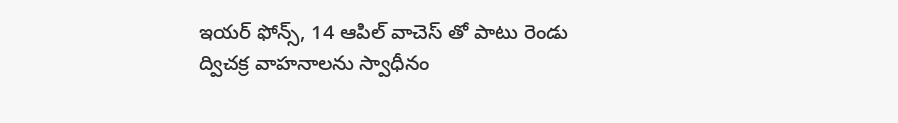ఇయర్ ఫోన్స్, 14 ఆపిల్ వాచెస్ తో పాటు రెండు ద్విచక్ర వాహనాలను స్వాధీనం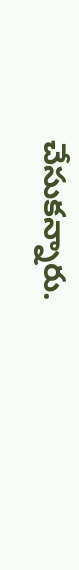చేసుకన్నారు.